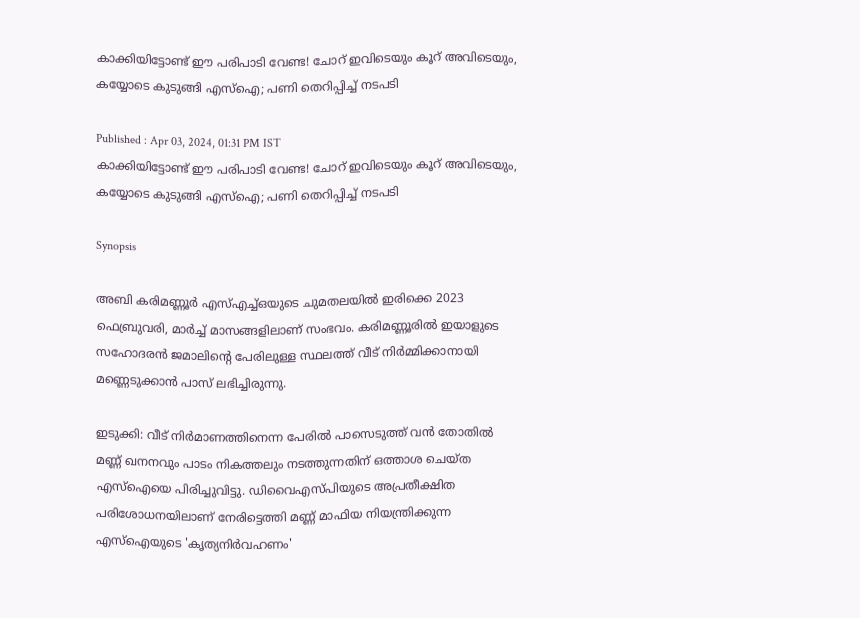കാക്കിയിട്ടോണ്ട് ഈ പരിപാടി വേണ്ട! ചോറ് ഇവിടെയും കൂറ് അവിടെയും, കയ്യോടെ കുടുങ്ങി എസ്ഐ; പണി തെറിപ്പിച്ച് നടപടി

Published : Apr 03, 2024, 01:31 PM IST
കാക്കിയിട്ടോണ്ട് ഈ പരിപാടി വേണ്ട! ചോറ് ഇവിടെയും കൂറ് അവിടെയും, കയ്യോടെ കുടുങ്ങി എസ്ഐ; പണി തെറിപ്പിച്ച് നടപടി

Synopsis

അബി കരിമണ്ണൂർ എസ്എച്ച്‌ഒയുടെ ചുമതലയില്‍ ഇരിക്കെ 2023 ഫെബ്രുവരി, മാർച്ച്‌ മാസങ്ങളിലാണ് സംഭവം. കരിമണ്ണൂരില്‍ ഇയാളുടെ സഹോദരൻ ജമാലിന്റെ പേരിലുള്ള സ്ഥലത്ത് വീട് നിർമ്മിക്കാനായി മണ്ണെടുക്കാൻ പാസ് ലഭിച്ചിരുന്നു.

ഇടുക്കി: വീട് നിർമാണത്തിനെന്ന പേരിൽ പാസെടുത്ത് വൻ തോതിൽ മണ്ണ് ഖനനവും പാടം നികത്തലും നടത്തുന്നതിന് ഒത്താശ ചെയ്ത എസ്ഐയെ പിരിച്ചുവിട്ടു. ഡിവൈഎസ്പിയുടെ അപ്രതീക്ഷിത പരിശോധനയിലാണ് നേരിട്ടെത്തി മണ്ണ് മാഫിയ നിയന്ത്രിക്കുന്ന എസ്ഐയുടെ 'കൃത്യനിര്‍വഹണം'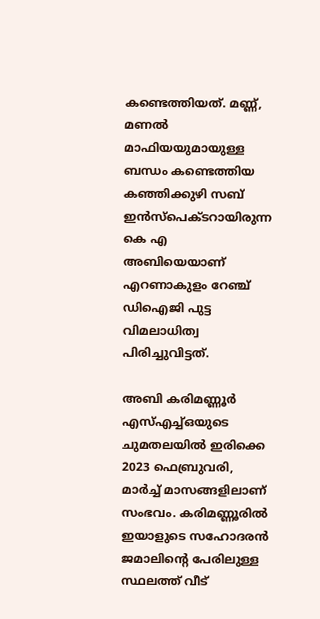കണ്ടെത്തിയത്. മണ്ണ്, മണല്‍ മാഫിയയുമായുള്ള ബന്ധം കണ്ടെത്തിയ കഞ്ഞിക്കുഴി സബ് ഇൻസ്‌പെക്ടറായിരുന്ന കെ എ അബിയെയാണ് എറണാകുളം റേഞ്ച് ഡിഐജി പുട്ട വിമലാധിത്വ പിരിച്ചുവിട്ടത്.

അബി കരിമണ്ണൂർ എസ്എച്ച്‌ഒയുടെ ചുമതലയില്‍ ഇരിക്കെ 2023 ഫെബ്രുവരി, മാർച്ച്‌ മാസങ്ങളിലാണ് സംഭവം. കരിമണ്ണൂരില്‍ ഇയാളുടെ സഹോദരൻ ജമാലിന്റെ പേരിലുള്ള സ്ഥലത്ത് വീട്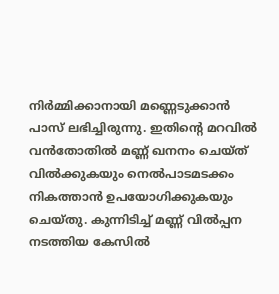നിർമ്മിക്കാനായി മണ്ണെടുക്കാൻ പാസ് ലഭിച്ചിരുന്നു. ഇതിന്റെ മറവില്‍ വൻതോതില്‍ മണ്ണ് ഖനനം ചെയ്ത് വില്‍ക്കുകയും നെല്‍പാടമടക്കം നികത്താൻ ഉപയോഗിക്കുകയും ചെയ്തു. കുന്നിടിച്ച്‌ മണ്ണ് വില്‍പ്പന നടത്തിയ കേസില്‍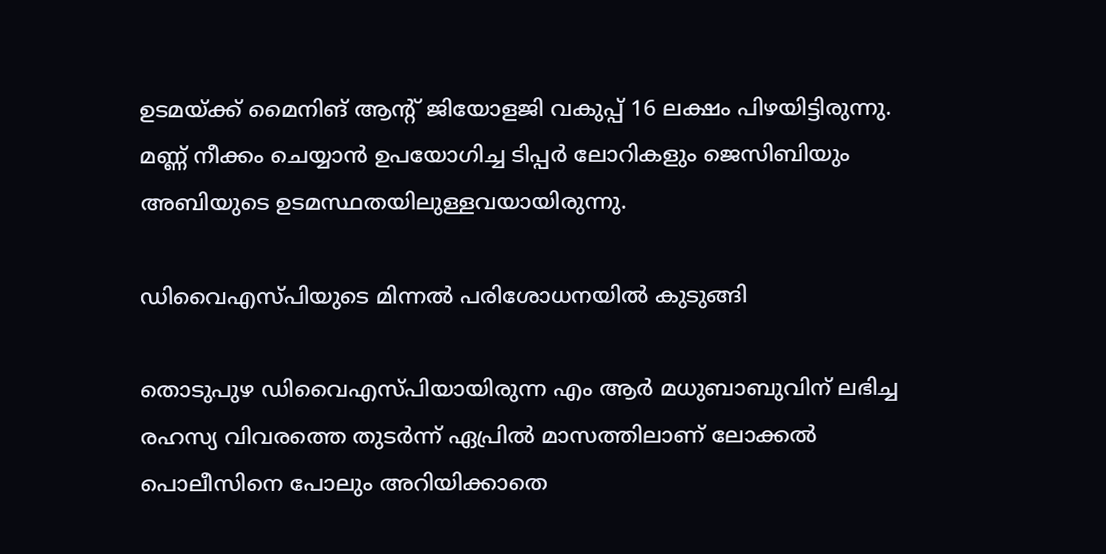ഉടമയ്ക്ക് മൈനിങ് ആന്റ് ജിയോളജി വകുപ്പ് 16 ലക്ഷം പിഴയിട്ടിരുന്നു. മണ്ണ് നീക്കം ചെയ്യാൻ ഉപയോഗിച്ച ടിപ്പർ ലോറികളും ജെസിബിയും അബിയുടെ ഉടമസ്ഥതയിലുള്ളവയായിരുന്നു.

ഡിവൈഎസ്പിയുടെ മിന്നൽ പരിശോധനയിൽ കുടുങ്ങി

തൊടുപുഴ ഡിവൈഎസ്പിയായിരുന്ന എം ആർ മധുബാബുവിന് ലഭിച്ച രഹസ്യ വിവരത്തെ തുടർന്ന് ഏപ്രില്‍ മാസത്തിലാണ് ലോക്കല്‍ പൊലീസിനെ പോലും അറിയിക്കാതെ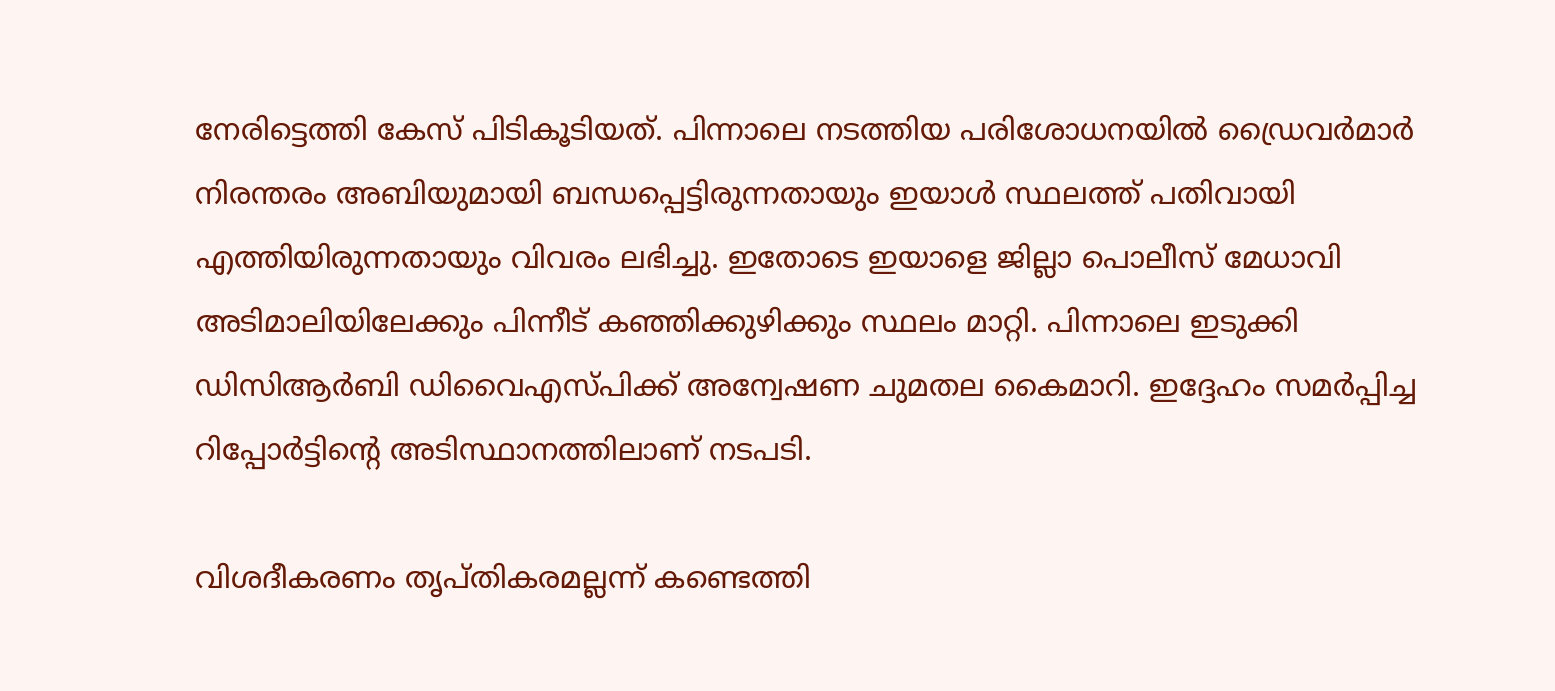നേരിട്ടെത്തി കേസ് പിടികൂടിയത്. പിന്നാലെ നടത്തിയ പരിശോധനയില്‍ ഡ്രൈവർമാർ നിരന്തരം അബിയുമായി ബന്ധപ്പെട്ടിരുന്നതായും ഇയാള്‍ സ്ഥലത്ത് പതിവായി എത്തിയിരുന്നതായും വിവരം ലഭിച്ചു. ഇതോടെ ഇയാളെ ജില്ലാ പൊലീസ് മേധാവി അടിമാലിയിലേക്കും പിന്നീട് കഞ്ഞിക്കുഴിക്കും സ്ഥലം മാറ്റി. പിന്നാലെ ഇടുക്കി ഡിസിആർബി ഡിവൈഎസ്പിക്ക് അന്വേഷണ ചുമതല കൈമാറി. ഇദ്ദേഹം സമർപ്പിച്ച റിപ്പോർട്ടിന്‍റെ അടിസ്ഥാനത്തിലാണ് നടപടി.

വിശദീകരണം തൃപ്തികരമല്ലന്ന് കണ്ടെത്തി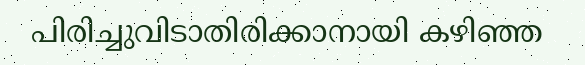പിരിച്ചുവിടാതിരിക്കാനായി കഴിഞ്ഞ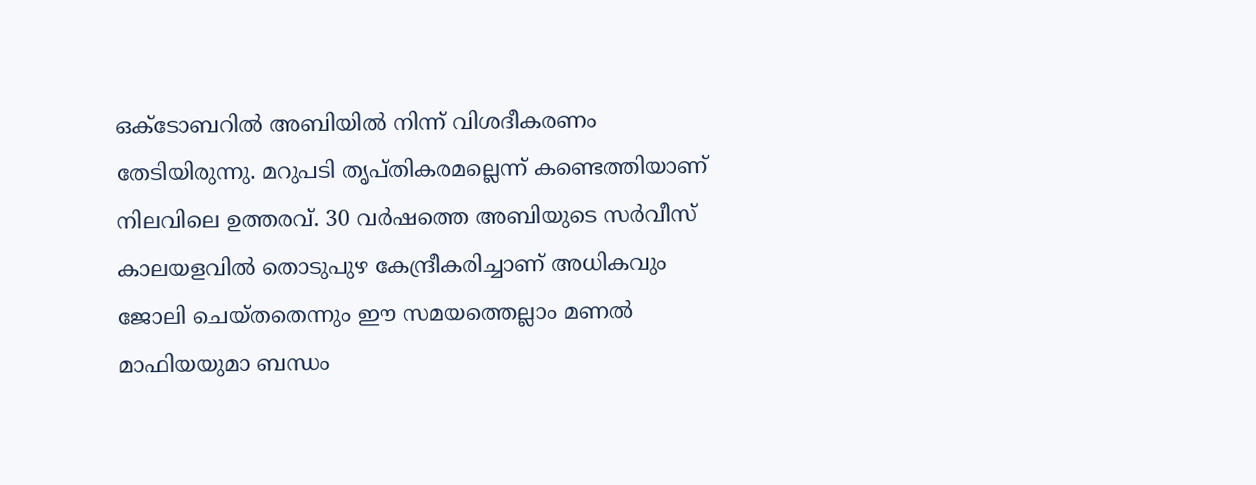ഒക്ടോബറില്‍ അബിയിൽ നിന്ന് വിശദീകരണം തേടിയിരുന്നു. മറുപടി തൃപ്തികരമല്ലെന്ന് കണ്ടെത്തിയാണ് നിലവിലെ ഉത്തരവ്. 30 വർഷത്തെ അബിയുടെ സർവീസ് കാലയളവില്‍ തൊടുപുഴ കേന്ദ്രീകരിച്ചാണ് അധികവും ജോലി ചെയ്തതെന്നും ഈ സമയത്തെല്ലാം മണല്‍ മാഫിയയുമാ ബന്ധം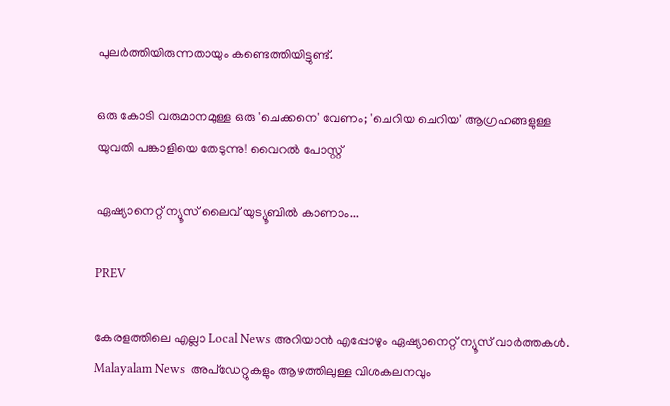പുലർത്തിയിരുന്നതായും കണ്ടെത്തിയിട്ടുണ്ട്.

ഒരു കോടി വരുമാനമുള്ള ഒരു 'ചെക്കനെ' വേണം; 'ചെറിയ ചെറിയ' ആഗ്രഹങ്ങളുള്ള യുവതി പങ്കാളിയെ തേടുന്നു! വൈറൽ പോസ്റ്റ്

ഏഷ്യാനെറ്റ് ന്യൂസ് ലൈവ് യുട്യൂബിൽ കാണാം...

PREV

കേരളത്തിലെ എല്ലാ Local News അറിയാൻ എപ്പോഴും ഏഷ്യാനെറ്റ് ന്യൂസ് വാർത്തകൾ. Malayalam News  അപ്‌ഡേറ്റുകളും ആഴത്തിലുള്ള വിശകലനവും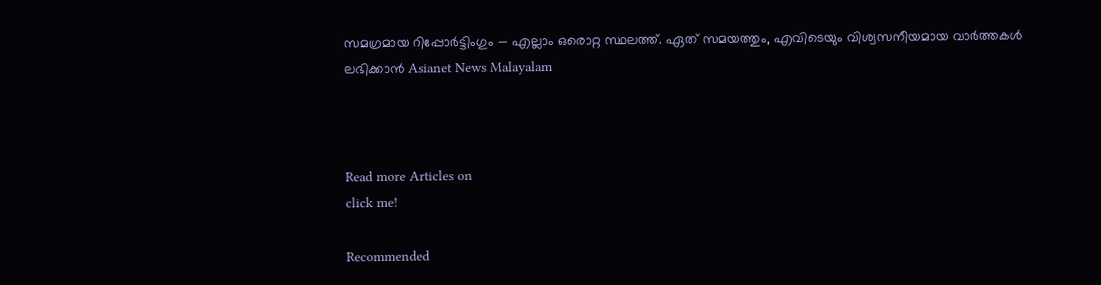സമഗ്രമായ റിപ്പോർട്ടിംഗും — എല്ലാം ഒരൊറ്റ സ്ഥലത്ത്. ഏത് സമയത്തും, എവിടെയും വിശ്വസനീയമായ വാർത്തകൾ ലഭിക്കാൻ Asianet News Malayalam



Read more Articles on
click me!

Recommended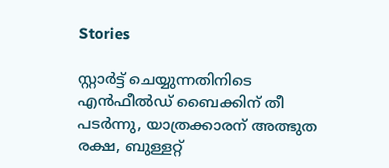Stories

സ്റ്റാർട്ട് ചെയ്യുന്നതിനിടെ എൻഫീൽഡ് ബൈക്കിന് തീ പടർന്നു, യാത്രക്കാരന് അത്ഭുത രക്ഷ, ബുള്ളറ്റ്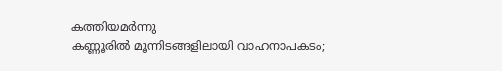കത്തിയമർന്നു
കണ്ണൂരിൽ മൂന്നിടങ്ങളിലായി വാഹനാപകടം;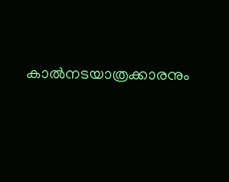കാൽനടയാത്രക്കാരനും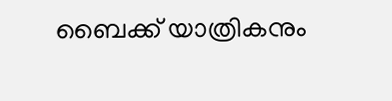ബൈക്ക് യാത്രികനും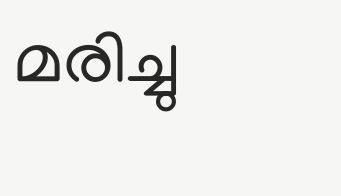മരിച്ചു